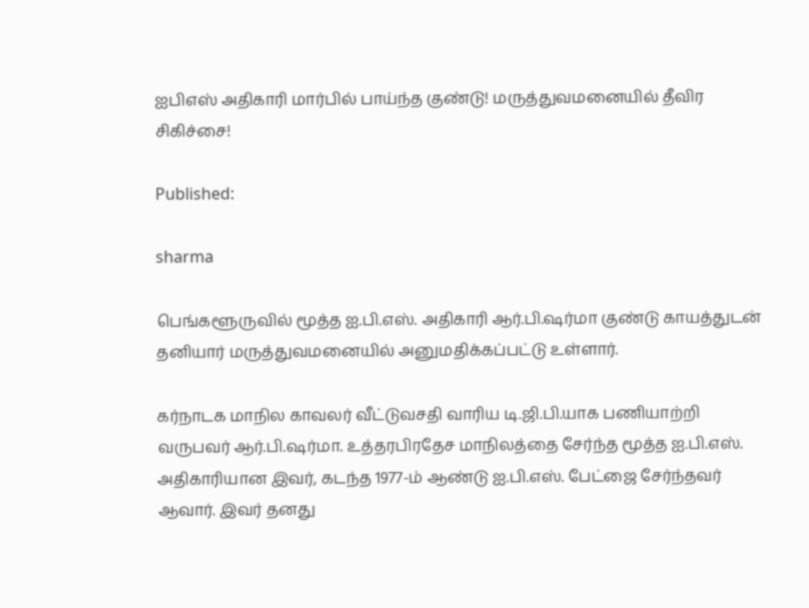ஐபிஎஸ் அதிகாரி மார்பில் பாய்ந்த குண்டு! மருத்துவமனையில் தீவிர சிகிச்சை!

Published:

sharma

பெங்களூருவில் மூத்த ஐ.பி.எஸ். அதிகாரி ஆர்.பி.ஷர்மா குண்டு காயத்துடன் தனியார் மருத்துவமனையில் அனுமதிக்கப்பட்டு உள்ளார்.

கர்நாடக மாநில காவலர் வீட்டுவசதி வாரிய டி.ஜி.பி.யாக பணியாற்றி வருபவர் ஆர்.பி.ஷர்மா. உத்தரபிரதேச மாநிலத்தை சேர்ந்த மூத்த ஐ.பி.எஸ். அதிகாரியான இவர், கடந்த 1977-ம் ஆண்டு ஐ.பி.எஸ். பேட்ஜை சேர்ந்தவர் ஆவார். இவர் தனது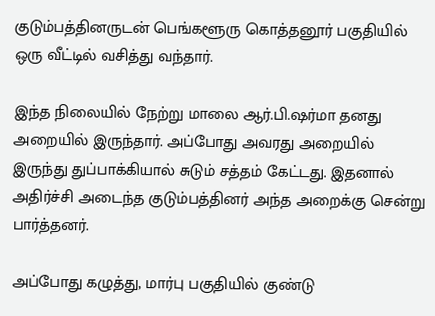குடும்பத்தினருடன் பெங்களூரு கொத்தனூர் பகுதியில் ஒரு வீட்டில் வசித்து வந்தார்.

இந்த நிலையில் நேற்று மாலை ஆர்.பி.ஷர்மா தனது அறையில் இருந்தார். அப்போது அவரது அறையில் இருந்து துப்பாக்கியால் சுடும் சத்தம் கேட்டது. இதனால் அதிர்ச்சி அடைந்த குடும்பத்தினர் அந்த அறைக்கு சென்று பார்த்தனர்.

அப்போது கழுத்து, மார்பு பகுதியில் குண்டு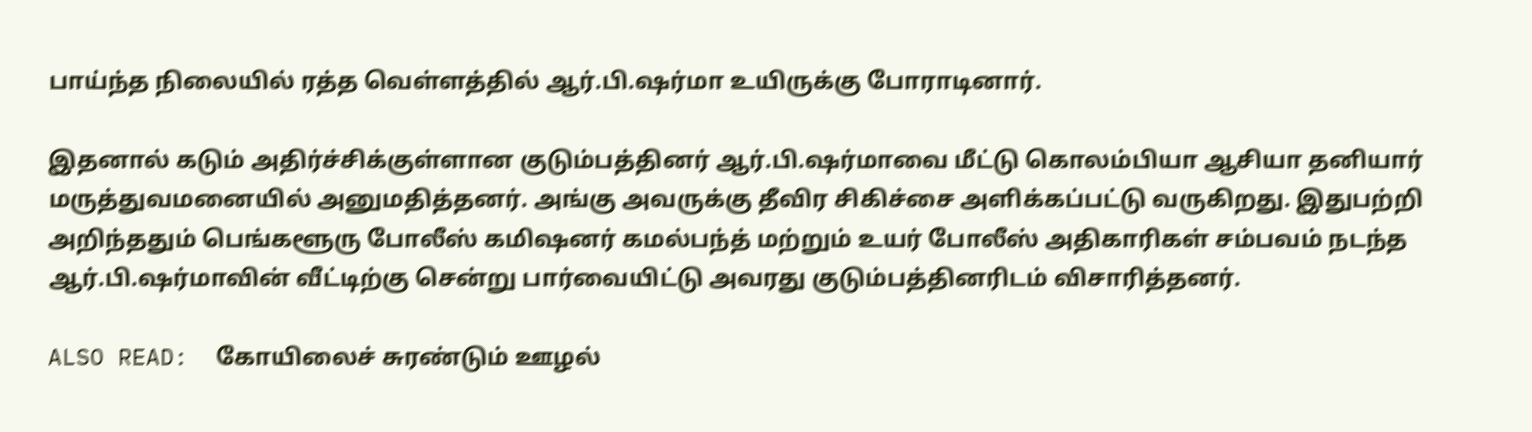பாய்ந்த நிலையில் ரத்த வெள்ளத்தில் ஆர்.பி.ஷர்மா உயிருக்கு போராடினார்.

இதனால் கடும் அதிர்ச்சிக்குள்ளான குடும்பத்தினர் ஆர்.பி.ஷர்மாவை மீட்டு கொலம்பியா ஆசியா தனியார் மருத்துவமனையில் அனுமதித்தனர். அங்கு அவருக்கு தீவிர சிகிச்சை அளிக்கப்பட்டு வருகிறது. இதுபற்றி அறிந்ததும் பெங்களூரு போலீஸ் கமிஷனர் கமல்பந்த் மற்றும் உயர் போலீஸ் அதிகாரிகள் சம்பவம் நடந்த ஆர்.பி.ஷர்மாவின் வீட்டிற்கு சென்று பார்வையிட்டு அவரது குடும்பத்தினரிடம் விசாரித்தனர்.

ALSO READ:  கோயிலைச் சுரண்டும் ஊழல்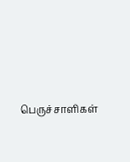பெருச்சாளிகள்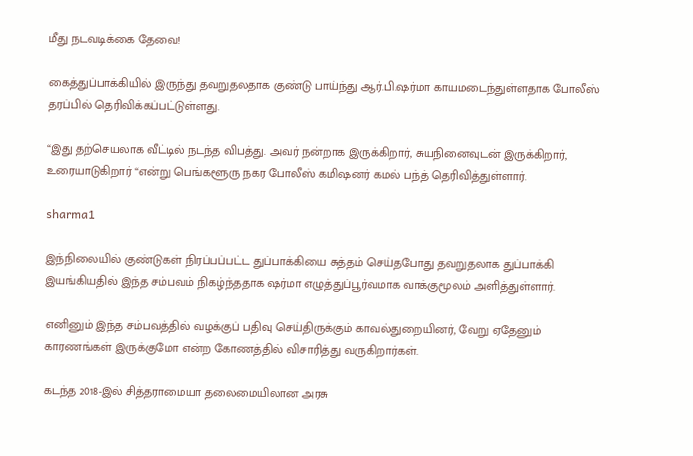மீது நடவடிக்கை தேவை!

கைத்துப்பாக்கியில் இருந்து தவறுதலதாக குண்டு பாய்ந்து ஆர்.பி.ஷர்மா காயமடைந்துள்ளதாக போலீஸ் தரப்பில் தெரிவிக்கப்பட்டுள்ளது.

“இது தற்செயலாக வீட்டில் நடந்த விபத்து. அவர் நன்றாக இருக்கிறார், சுயநினைவுடன் இருக்கிறார், உரையாடுகிறார் “என்று பெங்களூரு நகர போலீஸ் கமிஷனர் கமல் பந்த் தெரிவித்துள்ளார்.

sharma1

இந்நிலையில் குண்டுகள் நிரப்பப்பட்ட துப்பாக்கியை சுத்தம் செய்தபோது தவறுதலாக துப்பாக்கி இயங்கியதில் இந்த சம்பவம் நிகழ்ந்ததாக ஷர்மா எழுத்துப்பூர்வமாக வாக்குமூலம் அளித்துள்ளார்.

எனினும் இந்த சம்பவத்தில் வழக்குப் பதிவு செய்திருக்கும் காவல்துறையினர், வேறு ஏதேனும் காரணங்கள் இருக்குமோ என்ற கோணத்தில் விசாரித்து வருகிறார்கள்.

கடந்த 2018-இல் சித்தராமையா தலைமையிலான அரசு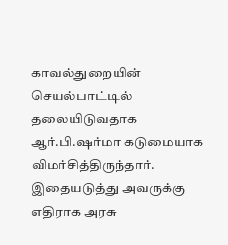காவல்துறையின் செயல்பாட்டில் தலையிடுவதாக ஆர்.பி.ஷர்மா கடுமையாக விமர்சித்திருந்தார். இதையடுத்து அவருக்கு எதிராக அரசு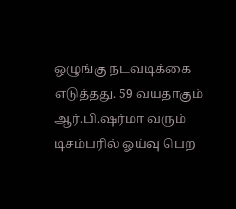ஒழுங்கு நடவடிக்கை எடுத்தது. 59 வயதாகும் ஆர்.பி.ஷர்மா வரும் டிசம்பரில் ஓய்வு பெற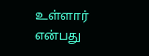உள்ளார் என்பது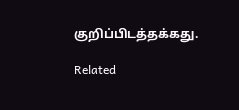குறிப்பிடத்தக்கது.

Related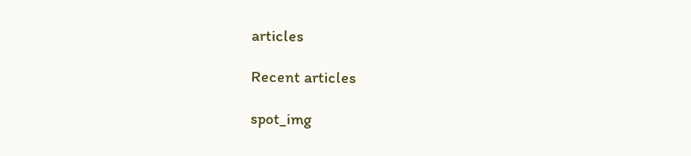articles

Recent articles

spot_img